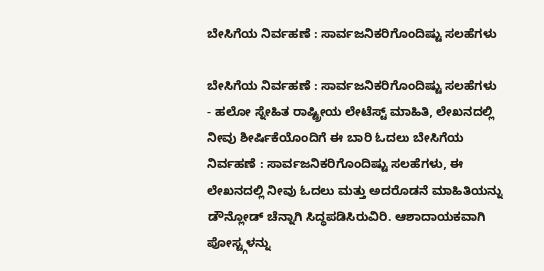ಬೇಸಿಗೆಯ ನಿರ್ವಹಣೆ : ಸಾರ್ವಜನಿಕರಿಗೊಂದಿಷ್ಟು ಸಲಹೆಗಳು

ಬೇಸಿಗೆಯ ನಿರ್ವಹಣೆ : ಸಾರ್ವಜನಿಕರಿಗೊಂದಿಷ್ಟು ಸಲಹೆಗಳು - ಹಲೋ ಸ್ನೇಹಿತ ರಾಷ್ಟ್ರೀಯ ಲೇಟೆಸ್ಟ್ ಮಾಹಿತಿ, ಲೇಖನದಲ್ಲಿ ನೀವು ಶೀರ್ಷಿಕೆಯೊಂದಿಗೆ ಈ ಬಾರಿ ಓದಲು ಬೇಸಿಗೆಯ ನಿರ್ವಹಣೆ : ಸಾರ್ವಜನಿಕರಿಗೊಂದಿಷ್ಟು ಸಲಹೆಗಳು, ಈ ಲೇಖನದಲ್ಲಿ ನೀವು ಓದಲು ಮತ್ತು ಅದರೊಡನೆ ಮಾಹಿತಿಯನ್ನು ಡೌನ್ಲೋಡ್ ಚೆನ್ನಾಗಿ ಸಿದ್ಧಪಡಿಸಿರುವಿರಿ. ಆಶಾದಾಯಕವಾಗಿ ಪೋಸ್ಟ್ಗಳನ್ನು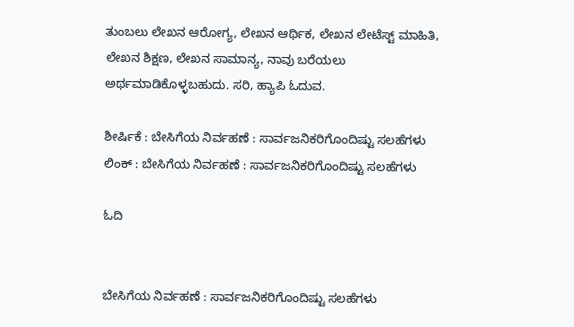ತುಂಬಲು ಲೇಖನ ಆರೋಗ್ಯ, ಲೇಖನ ಆರ್ಥಿಕ, ಲೇಖನ ಲೇಟೆಸ್ಟ್ ಮಾಹಿತಿ, ಲೇಖನ ಶಿಕ್ಷಣ, ಲೇಖನ ಸಾಮಾನ್ಯ, ನಾವು ಬರೆಯಲು ಅರ್ಥಮಾಡಿಕೊಳ್ಳಬಹುದು. ಸರಿ, ಹ್ಯಾಪಿ ಓದುವ.

ಶೀರ್ಷಿಕೆ : ಬೇಸಿಗೆಯ ನಿರ್ವಹಣೆ : ಸಾರ್ವಜನಿಕರಿಗೊಂದಿಷ್ಟು ಸಲಹೆಗಳು
ಲಿಂಕ್ : ಬೇಸಿಗೆಯ ನಿರ್ವಹಣೆ : ಸಾರ್ವಜನಿಕರಿಗೊಂದಿಷ್ಟು ಸಲಹೆಗಳು

ಓದಿ


ಬೇಸಿಗೆಯ ನಿರ್ವಹಣೆ : ಸಾರ್ವಜನಿಕರಿಗೊಂದಿಷ್ಟು ಸಲಹೆಗಳು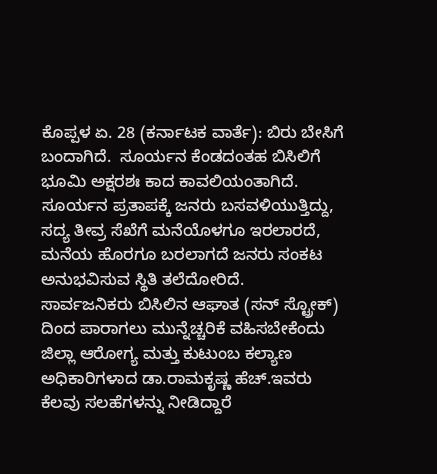ಕೊಪ್ಪಳ ಏ. 28 (ಕರ್ನಾಟಕ ವಾರ್ತೆ): ಬಿರು ಬೇಸಿಗೆ ಬಂದಾಗಿದೆ.  ಸೂರ್ಯನ ಕೆಂಡದಂತಹ ಬಿಸಿಲಿಗೆ ಭೂಮಿ ಅಕ್ಷರಶಃ ಕಾದ ಕಾವಲಿಯಂತಾಗಿದೆ.  ಸೂರ್ಯನ ಪ್ರತಾಪಕ್ಕೆ ಜನರು ಬಸವಳಿಯುತ್ತಿದ್ದು, ಸದ್ಯ ತೀವ್ರ ಸೆಖೆಗೆ ಮನೆಯೊಳಗೂ ಇರಲಾರದೆ, ಮನೆಯ ಹೊರಗೂ ಬರಲಾಗದೆ ಜನರು ಸಂಕಟ ಅನುಭವಿಸುವ ಸ್ಥಿತಿ ತಲೆದೋರಿದೆ.    ಸಾರ್ವಜನಿಕರು ಬಿಸಿಲಿನ ಆಘಾತ (ಸನ್ ಸ್ಟ್ರೋಕ್) ದಿಂದ ಪಾರಾಗಲು ಮುನ್ನೆಚ್ಚರಿಕೆ ವಹಿಸಬೇಕೆಂದು ಜಿಲ್ಲಾ ಆರೋಗ್ಯ ಮತ್ತು ಕುಟುಂಬ ಕಲ್ಯಾಣ ಅಧಿಕಾರಿಗಳಾದ ಡಾ.ರಾಮಕೃಷ್ಣ ಹೆಚ್.ಇವರು ಕೆಲವು ಸಲಹೆಗಳನ್ನು ನೀಡಿದ್ದಾರೆ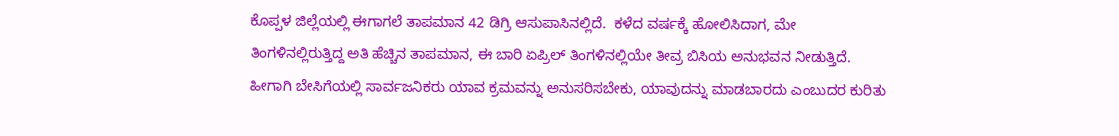ಕೊಪ್ಪಳ ಜಿಲ್ಲೆಯಲ್ಲಿ ಈಗಾಗಲೆ ತಾಪಮಾನ 42 ಡಿಗ್ರಿ ಆಸುಪಾಸಿನಲ್ಲಿದೆ.  ಕಳೆದ ವರ್ಷಕ್ಕೆ ಹೋಲಿಸಿದಾಗ, ಮೇ ತಿಂಗಳಿನಲ್ಲಿರುತ್ತಿದ್ದ ಅತಿ ಹೆಚ್ಚಿನ ತಾಪಮಾನ, ಈ ಬಾರಿ ಏಪ್ರಿಲ್ ತಿಂಗಳಿನಲ್ಲಿಯೇ ತೀವ್ರ ಬಿಸಿಯ ಅನುಭವನ ನೀಡುತ್ತಿದೆ.  ಹೀಗಾಗಿ ಬೇಸಿಗೆಯಲ್ಲಿ ಸಾರ್ವಜನಿಕರು ಯಾವ ಕ್ರಮವನ್ನು ಅನುಸರಿಸಬೇಕು, ಯಾವುದನ್ನು ಮಾಡಬಾರದು ಎಂಬುದರ ಕುರಿತು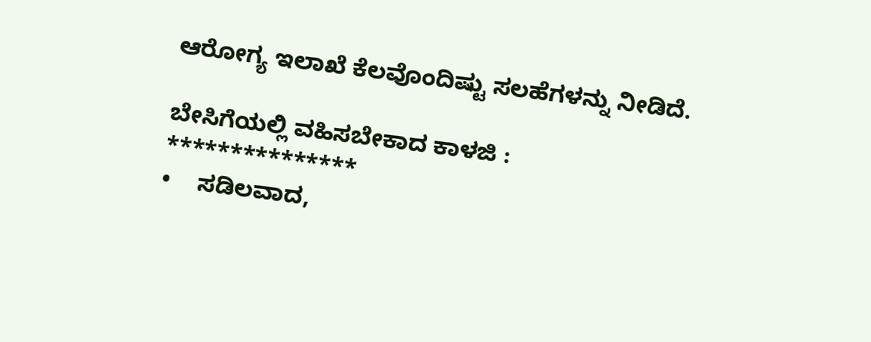ಆರೋಗ್ಯ ಇಲಾಖೆ ಕೆಲವೊಂದಿಷ್ಟು ಸಲಹೆಗಳನ್ನು ನೀಡಿದೆ.

ಬೇಸಿಗೆಯಲ್ಲಿ ವಹಿಸಬೇಕಾದ ಕಾಳಜಿ :
***************
•    ಸಡಿಲವಾದ,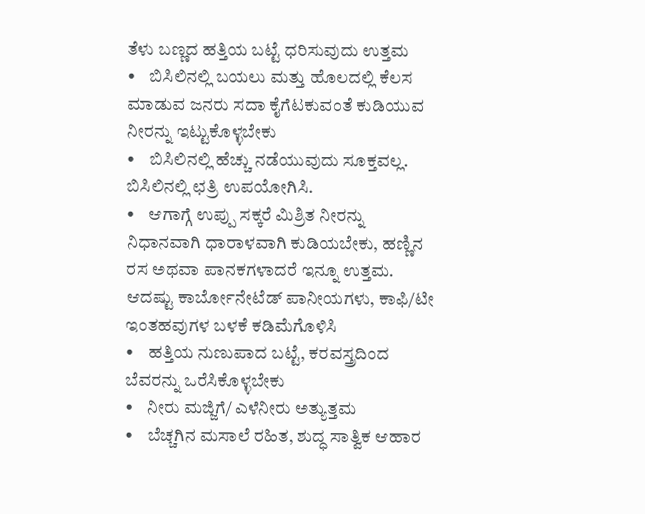ತೆಳು ಬಣ್ಣದ ಹತ್ತಿಯ ಬಟ್ಟೆ ಧರಿಸುವುದು ಉತ್ತಮ
•    ಬಿಸಿಲಿನಲ್ಲಿ ಬಯಲು ಮತ್ತು ಹೊಲದಲ್ಲಿ ಕೆಲಸ ಮಾಡುವ ಜನರು ಸದಾ ಕೈಗೆಟಕುವಂತೆ ಕುಡಿಯುವ ನೀರನ್ನು ಇಟ್ಟುಕೊಳ್ಳಬೇಕು
•    ಬಿಸಿಲಿನಲ್ಲಿ ಹೆಚ್ಚು ನಡೆಯುವುದು ಸೂಕ್ತವಲ್ಲ.  ಬಿಸಿಲಿನಲ್ಲಿ ಛತ್ರಿ ಉಪಯೋಗಿಸಿ.
•    ಆಗಾಗ್ಗೆ ಉಪ್ಪು ಸಕ್ಕರೆ ಮಿಶ್ರಿತ ನೀರನ್ನು ನಿಧಾನವಾಗಿ ಧಾರಾಳವಾಗಿ ಕುಡಿಯಬೇಕು, ಹಣ್ಣಿನ ರಸ ಅಥವಾ ಪಾನಕಗಳಾದರೆ ಇನ್ನೂ ಉತ್ತಮ.  ಆದಷ್ಟು ಕಾರ್ಬೋನೇಟೆಡ್ ಪಾನೀಯಗಳು, ಕಾಫಿ/ಟೀ ಇಂತಹವುಗಳ ಬಳಕೆ ಕಡಿಮೆಗೊಳಿಸಿ
•    ಹತ್ತಿಯ ನುಣುಪಾದ ಬಟ್ಟೆ, ಕರವಸ್ತ್ರದಿಂದ ಬೆವರನ್ನು ಒರೆಸಿಕೊಳ್ಳಬೇಕು
•    ನೀರು ಮಜ್ಜಿಗೆ/ ಎಳೆನೀರು ಅತ್ಯುತ್ತಮ
•    ಬೆಚ್ಚಗಿನ ಮಸಾಲೆ ರಹಿತ, ಶುದ್ಧ ಸಾತ್ವಿಕ ಆಹಾರ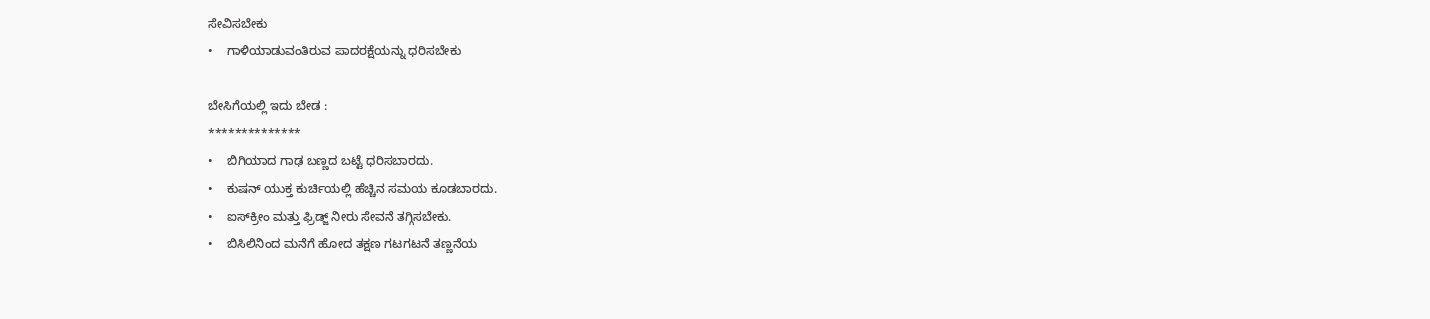ಸೇವಿಸಬೇಕು
•    ಗಾಳಿಯಾಡುವಂತಿರುವ ಪಾದರಕ್ಷೆಯನ್ನು ಧರಿಸಬೇಕು

ಬೇಸಿಗೆಯಲ್ಲಿ ಇದು ಬೇಡ :
**************
•    ಬಿಗಿಯಾದ ಗಾಢ ಬಣ್ಣದ ಬಟ್ಟೆ ಧರಿಸಬಾರದು.
•    ಕುಷನ್ ಯುಕ್ತ ಕುರ್ಚಿಯಲ್ಲಿ ಹೆಚ್ಚಿನ ಸಮಯ ಕೂಡಬಾರದು.
•    ಐಸ್‍ಕ್ರೀಂ ಮತ್ತು ಫ್ರಿಡ್ಜ್ ನೀರು ಸೇವನೆ ತಗ್ಗಿಸಬೇಕು.
•    ಬಿಸಿಲಿನಿಂದ ಮನೆಗೆ ಹೋದ ತಕ್ಷಣ ಗಟಗಟನೆ ತಣ್ಣನೆಯ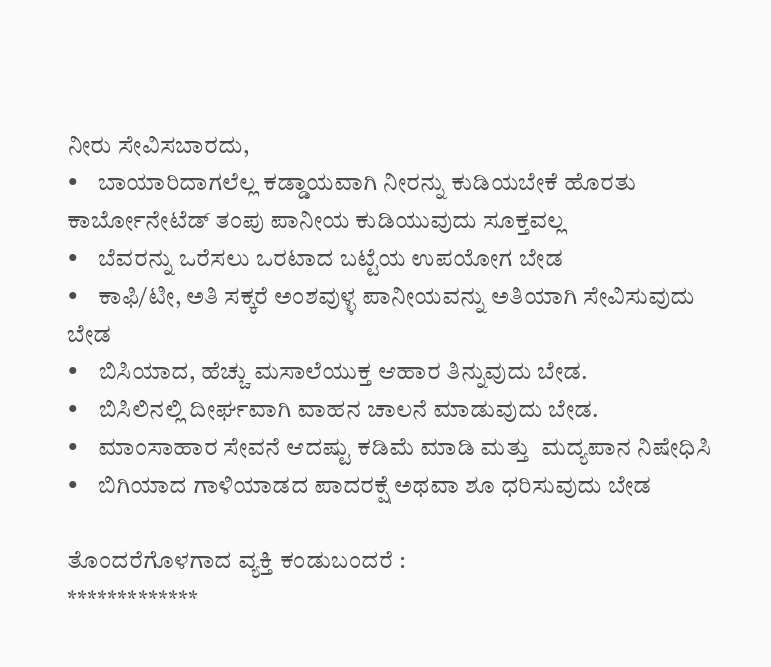ನೀರು ಸೇವಿಸಬಾರದು,
•    ಬಾಯಾರಿದಾಗಲೆಲ್ಲ ಕಡ್ಡಾಯವಾಗಿ ನೀರನ್ನು ಕುಡಿಯಬೇಕೆ ಹೊರತು ಕಾರ್ಬೋನೇಟೆಡ್ ತಂಪು ಪಾನೀಯ ಕುಡಿಯುವುದು ಸೂಕ್ತವಲ್ಲ
•    ಬೆವರನ್ನು ಒರೆಸಲು ಒರಟಾದ ಬಟ್ಟೆಯ ಉಪಯೋಗ ಬೇಡ
•    ಕಾಫಿ/ಟೀ, ಅತಿ ಸಕ್ಕರೆ ಅಂಶವುಳ್ಳ ಪಾನೀಯವನ್ನು ಅತಿಯಾಗಿ ಸೇವಿಸುವುದು ಬೇಡ
•    ಬಿಸಿಯಾದ, ಹೆಚ್ಚು ಮಸಾಲೆಯುಕ್ತ ಆಹಾರ ತಿನ್ನುವುದು ಬೇಡ.
•    ಬಿಸಿಲಿನಲ್ಲಿ ದೀರ್ಘವಾಗಿ ವಾಹನ ಚಾಲನೆ ಮಾಡುವುದು ಬೇಡ.
•    ಮಾಂಸಾಹಾರ ಸೇವನೆ ಆದಷ್ಟು ಕಡಿಮೆ ಮಾಡಿ ಮತ್ತು  ಮದ್ಯಪಾನ ನಿಷೇಧಿಸಿ
•    ಬಿಗಿಯಾದ ಗಾಳಿಯಾಡದ ಪಾದರಕ್ಷೆ ಅಥವಾ ಶೂ ಧರಿಸುವುದು ಬೇಡ

ತೊಂದರೆಗೊಳಗಾದ ವ್ಯಕ್ತಿ ಕಂಡುಬಂದರೆ :
*************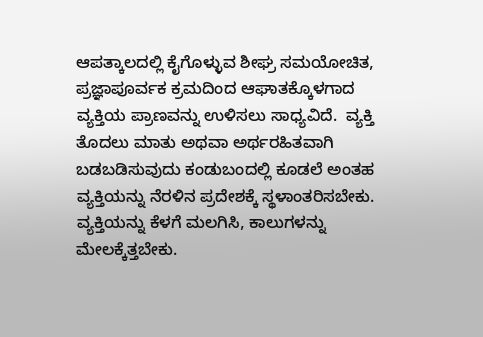ಆಪತ್ಕಾಲದಲ್ಲಿ ಕೈಗೊಳ್ಳುವ ಶೀಘ್ರ ಸಮಯೋಚಿತ, ಪ್ರಜ್ಞಾಪೂರ್ವಕ ಕ್ರಮದಿಂದ ಆಘಾತಕ್ಕೊಳಗಾದ ವ್ಯಕ್ತಿಯ ಪ್ರಾಣವನ್ನು ಉಳಿಸಲು ಸಾಧ್ಯವಿದೆ.  ವ್ಯಕ್ತಿ ತೊದಲು ಮಾತು ಅಥವಾ ಅರ್ಥರಹಿತವಾಗಿ ಬಡಬಡಿಸುವುದು ಕಂಡುಬಂದಲ್ಲಿ ಕೂಡಲೆ ಅಂತಹ ವ್ಯಕ್ತಿಯನ್ನು ನೆರಳಿನ ಪ್ರದೇಶಕ್ಕೆ ಸ್ಥಳಾಂತರಿಸಬೇಕು.  ವ್ಯಕ್ತಿಯನ್ನು ಕೆಳಗೆ ಮಲಗಿಸಿ, ಕಾಲುಗಳನ್ನು ಮೇಲಕ್ಕೆತ್ತಬೇಕು.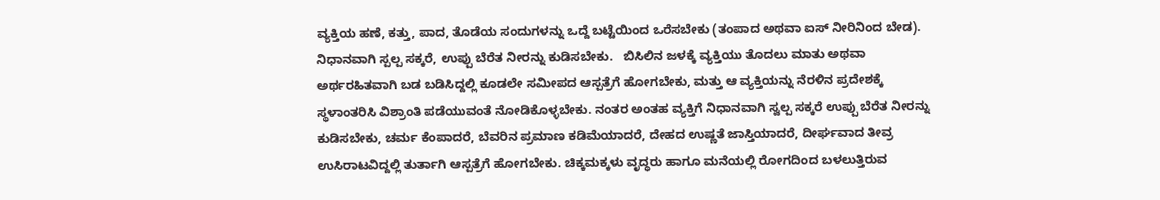ವ್ಯಕ್ತಿಯ ಹಣೆ, ಕತ್ತು, ಪಾದ, ತೊಡೆಯ ಸಂದುಗಳನ್ನು ಒದ್ದೆ ಬಟ್ಟೆಯಿಂದ ಒರೆಸಬೇಕು (ತಂಪಾದ ಅಥವಾ ಐಸ್ ನೀರಿನಿಂದ ಬೇಡ).  ನಿಧಾನವಾಗಿ ಸ್ಪಲ್ಪ ಸಕ್ಕರೆ, ಉಪ್ಪು ಬೆರೆತ ನೀರನ್ನು ಕುಡಿಸಬೇಕು.   ಬಿಸಿಲಿನ ಜಳಕ್ಕೆ ವ್ಯಕ್ತಿಯು ತೊದಲು ಮಾತು ಅಥವಾ ಅರ್ಥರಹಿತವಾಗಿ ಬಡ ಬಡಿಸಿದ್ದಲ್ಲಿ ಕೂಡಲೇ ಸಮೀಪದ ಆಸ್ಪತ್ರೆಗೆ ಹೋಗಬೇಕು, ಮತ್ತು ಆ ವ್ಯಕ್ತಿಯನ್ನು ನೆರಳಿನ ಪ್ರದೇಶಕ್ಕೆ ಸ್ಥಳಾಂತರಿಸಿ ವಿಶ್ರಾಂತಿ ಪಡೆಯುವಂತೆ ನೋಡಿಕೊಳ್ಳಬೇಕು. ನಂತರ ಅಂತಹ ವ್ಯಕ್ತಿಗೆ ನಿಧಾನವಾಗಿ ಸ್ವಲ್ಪ ಸಕ್ಕರೆ ಉಪ್ಪು ಬೆರೆತ ನೀರನ್ನು ಕುಡಿಸಬೇಕು, ಚರ್ಮ ಕೆಂಪಾದರೆ, ಬೆವರಿನ ಪ್ರಮಾಣ ಕಡಿಮೆಯಾದರೆ, ದೇಹದ ಉಷ್ಣತೆ ಜಾಸ್ತಿಯಾದರೆ, ದೀರ್ಘವಾದ ತೀವ್ರ ಉಸಿರಾಟವಿದ್ದಲ್ಲಿ ತುರ್ತಾಗಿ ಆಸ್ಪತ್ರೆಗೆ ಹೋಗಬೇಕು. ಚಿಕ್ಕಮಕ್ಕಳು ವೃದ್ಧರು ಹಾಗೂ ಮನೆಯಲ್ಲಿ ರೋಗದಿಂದ ಬಳಲುತ್ತಿರುವ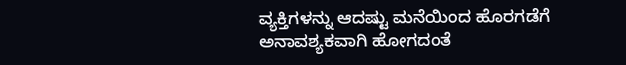ವ್ಯಕ್ತಿಗಳನ್ನು ಆದಷ್ಟು ಮನೆಯಿಂದ ಹೊರಗಡೆಗೆ ಅನಾವಶ್ಯಕವಾಗಿ ಹೋಗದಂತೆ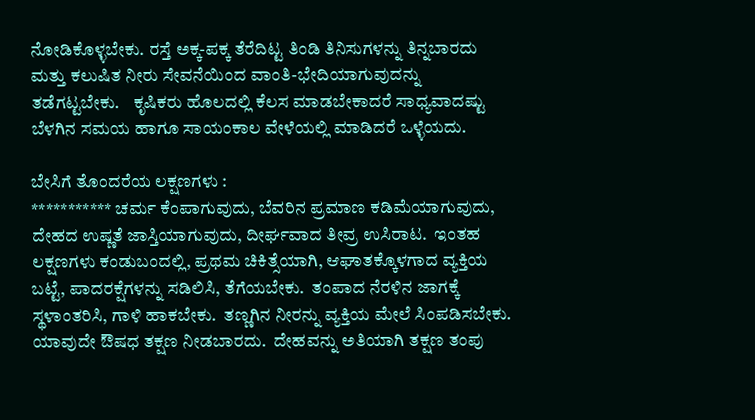ನೋಡಿಕೊಳ್ಳಬೇಕು. ರಸ್ತೆ ಅಕ್ಕ-ಪಕ್ಕ ತೆರೆದಿಟ್ಟ ತಿಂಡಿ ತಿನಿಸುಗಳನ್ನು ತಿನ್ನಬಾರದು ಮತ್ತು ಕಲುಷಿತ ನೀರು ಸೇವನೆಯಿಂದ ವಾಂತಿ-ಭೇದಿಯಾಗುವುದನ್ನು ತಡೆಗಟ್ಟಬೇಕು.    ಕೃಷಿಕರು ಹೊಲದಲ್ಲಿ ಕೆಲಸ ಮಾಡಬೇಕಾದರೆ ಸಾಧ್ಯವಾದಷ್ಟು ಬೆಳಗಿನ ಸಮಯ ಹಾಗೂ ಸಾಯಂಕಾಲ ವೇಳೆಯಲ್ಲಿ ಮಾಡಿದರೆ ಒಳ್ಳೆಯದು.

ಬೇಸಿಗೆ ತೊಂದರೆಯ ಲಕ್ಷಣಗಳು :
*********** ಚರ್ಮ ಕೆಂಪಾಗುವುದು, ಬೆವರಿನ ಪ್ರಮಾಣ ಕಡಿಮೆಯಾಗುವುದು, ದೇಹದ ಉಷ್ಣತೆ ಜಾಸ್ತಿಯಾಗುವುದು, ದೀರ್ಘವಾದ ತೀವ್ರ ಉಸಿರಾಟ.  ಇಂತಹ ಲಕ್ಷಣಗಳು ಕಂಡುಬಂದಲ್ಲಿ, ಪ್ರಥಮ ಚಿಕಿತ್ಸೆಯಾಗಿ, ಆಘಾತಕ್ಕೊಳಗಾದ ವ್ಯಕ್ತಿಯ ಬಟ್ಟೆ, ಪಾದರಕ್ಷೆಗಳನ್ನು ಸಡಿಲಿಸಿ, ತೆಗೆಯಬೇಕು.  ತಂಪಾದ ನೆರಳಿನ ಜಾಗಕ್ಕೆ ಸ್ಥಳಾಂತರಿಸಿ, ಗಾಳಿ ಹಾಕಬೇಕು.  ತಣ್ಣಗಿನ ನೀರನ್ನು ವ್ಯಕ್ತಿಯ ಮೇಲೆ ಸಿಂಪಡಿಸಬೇಕು.  ಯಾವುದೇ ಔಷಧ ತಕ್ಷಣ ನೀಡಬಾರದು.  ದೇಹವನ್ನು ಅತಿಯಾಗಿ ತಕ್ಷಣ ತಂಪು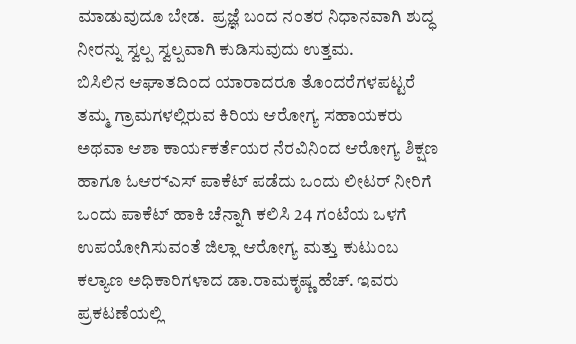ಮಾಡುವುದೂ ಬೇಡ.  ಪ್ರಜ್ಞೆ ಬಂದ ನಂತರ ನಿಧಾನವಾಗಿ ಶುದ್ಧ ನೀರನ್ನು ಸ್ವಲ್ಪ ಸ್ವಲ್ಪವಾಗಿ ಕುಡಿಸುವುದು ಉತ್ತಮ.
ಬಿಸಿಲಿನ ಆಘಾತದಿಂದ ಯಾರಾದರೂ ತೊಂದರೆಗಳಪಟ್ಟರೆ ತಮ್ಮ ಗ್ರಾಮಗಳಲ್ಲಿರುವ ಕಿರಿಯ ಆರೋಗ್ಯ ಸಹಾಯಕರು   ಅಥವಾ ಆಶಾ ಕಾರ್ಯಕರ್ತೆಯರ ನೆರವಿನಿಂದ ಆರೋಗ್ಯ ಶಿಕ್ಷಣ ಹಾಗೂ ಓಆರ್‍ಎಸ್ ಪಾಕೆಟ್ ಪಡೆದು ಒಂದು ಲೀಟರ್ ನೀರಿಗೆ ಒಂದು ಪಾಕೆಟ್ ಹಾಕಿ ಚೆನ್ನಾಗಿ ಕಲಿಸಿ 24 ಗಂಟೆಯ ಒಳಗೆ ಉಪಯೋಗಿಸುವಂತೆ ಜಿಲ್ಲಾ ಆರೋಗ್ಯ ಮತ್ತು ಕುಟುಂಬ ಕಲ್ಯಾಣ ಅಧಿಕಾರಿಗಳಾದ ಡಾ.ರಾಮಕೃಷ್ಣ ಹೆಚ್. ಇವರು ಪ್ರಕಟಣೆಯಲ್ಲಿ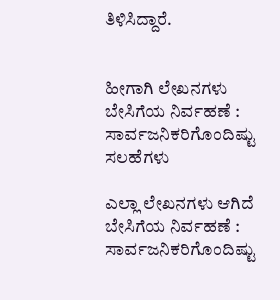ತಿಳಿಸಿದ್ದಾರೆ.


ಹೀಗಾಗಿ ಲೇಖನಗಳು ಬೇಸಿಗೆಯ ನಿರ್ವಹಣೆ : ಸಾರ್ವಜನಿಕರಿಗೊಂದಿಷ್ಟು ಸಲಹೆಗಳು

ಎಲ್ಲಾ ಲೇಖನಗಳು ಆಗಿದೆ ಬೇಸಿಗೆಯ ನಿರ್ವಹಣೆ : ಸಾರ್ವಜನಿಕರಿಗೊಂದಿಷ್ಟು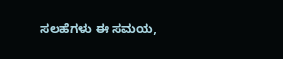ಸಲಹೆಗಳು ಈ ಸಮಯ,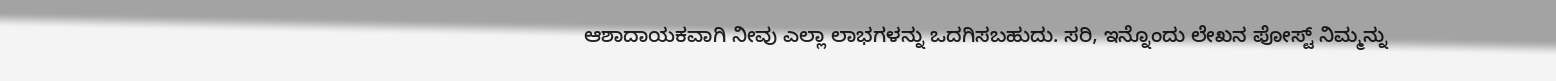ಆಶಾದಾಯಕವಾಗಿ ನೀವು ಎಲ್ಲಾ ಲಾಭಗಳನ್ನು ಒದಗಿಸಬಹುದು. ಸರಿ, ಇನ್ನೊಂದು ಲೇಖನ ಪೋಸ್ಟ್ ನಿಮ್ಮನ್ನು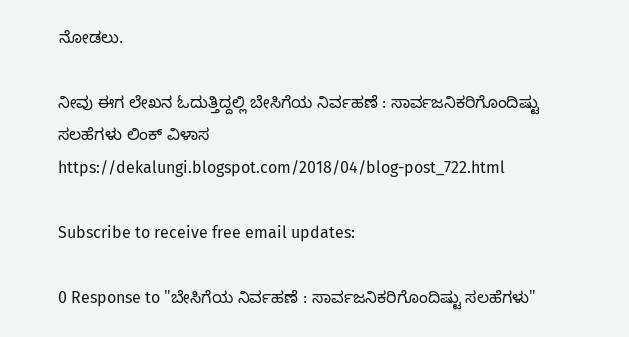ನೋಡಲು.

ನೀವು ಈಗ ಲೇಖನ ಓದುತ್ತಿದ್ದಲ್ಲಿ ಬೇಸಿಗೆಯ ನಿರ್ವಹಣೆ : ಸಾರ್ವಜನಿಕರಿಗೊಂದಿಷ್ಟು ಸಲಹೆಗಳು ಲಿಂಕ್ ವಿಳಾಸ https://dekalungi.blogspot.com/2018/04/blog-post_722.html

Subscribe to receive free email updates:

0 Response to "ಬೇಸಿಗೆಯ ನಿರ್ವಹಣೆ : ಸಾರ್ವಜನಿಕರಿಗೊಂದಿಷ್ಟು ಸಲಹೆಗಳು"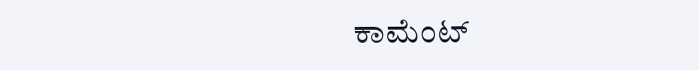ಕಾಮೆಂಟ್‌‌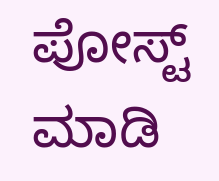ಪೋಸ್ಟ್‌ ಮಾಡಿ